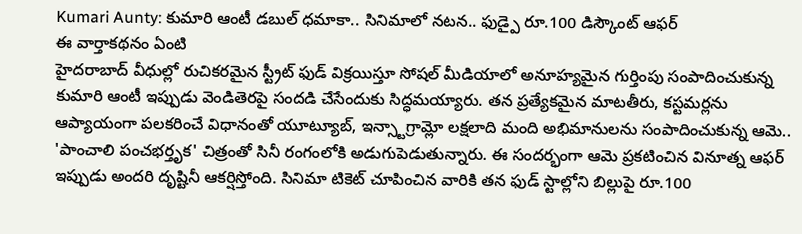Kumari Aunty: కుమారి ఆంటీ డబుల్ ధమాకా.. సినిమాలో నటన.. ఫుడ్పై రూ.100 డిస్కౌంట్ ఆఫర్
ఈ వార్తాకథనం ఏంటి
హైదరాబాద్ వీధుల్లో రుచికరమైన స్ట్రీట్ ఫుడ్ విక్రయిస్తూ సోషల్ మీడియాలో అనూహ్యమైన గుర్తింపు సంపాదించుకున్న కుమారి ఆంటీ ఇప్పుడు వెండితెరపై సందడి చేసేందుకు సిద్ధమయ్యారు. తన ప్రత్యేకమైన మాటతీరు, కస్టమర్లను ఆప్యాయంగా పలకరించే విధానంతో యూట్యూబ్, ఇన్స్టాగ్రామ్లో లక్షలాది మంది అభిమానులను సంపాదించుకున్న ఆమె.. 'పాంచాలి పంచభర్తృక' చిత్రంతో సినీ రంగంలోకి అడుగుపెడుతున్నారు. ఈ సందర్భంగా ఆమె ప్రకటించిన వినూత్న ఆఫర్ ఇప్పుడు అందరి దృష్టినీ ఆకర్షిస్తోంది. సినిమా టికెట్ చూపించిన వారికి తన ఫుడ్ స్టాల్లోని బిల్లుపై రూ.100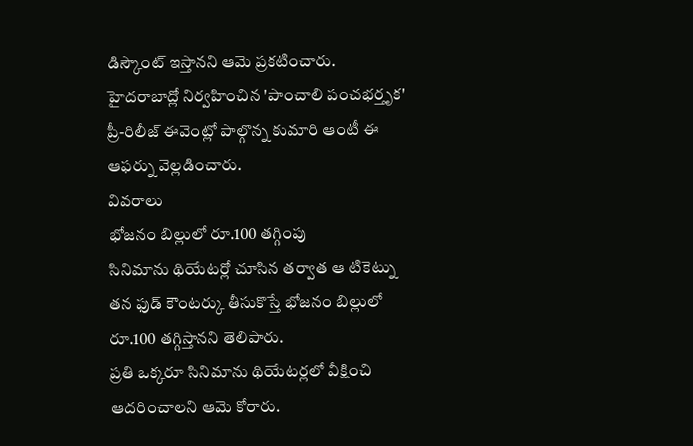డిస్కౌంట్ ఇస్తానని ఆమె ప్రకటించారు. హైదరాబాద్లో నిర్వహించిన 'పాంచాలి పంచభర్తృక' ప్రీ-రిలీజ్ ఈవెంట్లో పాల్గొన్న కుమారి ఆంటీ ఈ ఆఫర్ను వెల్లడించారు.
వివరాలు
భోజనం బిల్లులో రూ.100 తగ్గింపు
సినిమాను థియేటర్లో చూసిన తర్వాత ఆ టికెట్ను తన ఫుడ్ కౌంటర్కు తీసుకొస్తే భోజనం బిల్లులో రూ.100 తగ్గిస్తానని తెలిపారు.
ప్రతి ఒక్కరూ సినిమాను థియేటర్లలో వీక్షించి ఆదరించాలని ఆమె కోరారు.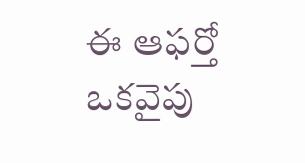ఈ ఆఫర్తో ఒకవైపు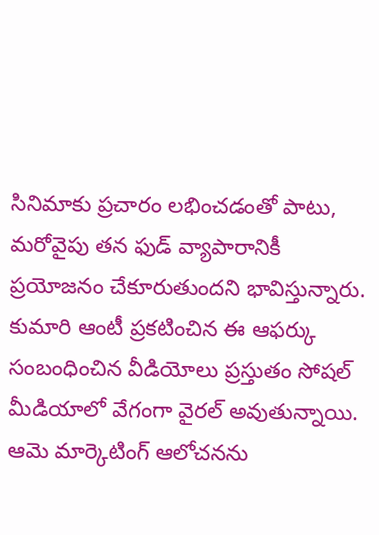సినిమాకు ప్రచారం లభించడంతో పాటు, మరోవైపు తన ఫుడ్ వ్యాపారానికీ ప్రయోజనం చేకూరుతుందని భావిస్తున్నారు.
కుమారి ఆంటీ ప్రకటించిన ఈ ఆఫర్కు సంబంధించిన వీడియోలు ప్రస్తుతం సోషల్ మీడియాలో వేగంగా వైరల్ అవుతున్నాయి.
ఆమె మార్కెటింగ్ ఆలోచనను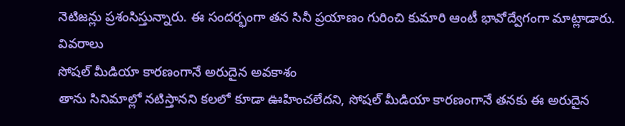నెటిజన్లు ప్రశంసిస్తున్నారు. ఈ సందర్భంగా తన సినీ ప్రయాణం గురించి కుమారి ఆంటీ భావోద్వేగంగా మాట్లాడారు.
వివరాలు
సోషల్ మీడియా కారణంగానే అరుదైన అవకాశం
తాను సినిమాల్లో నటిస్తానని కలలో కూడా ఊహించలేదని, సోషల్ మీడియా కారణంగానే తనకు ఈ అరుదైన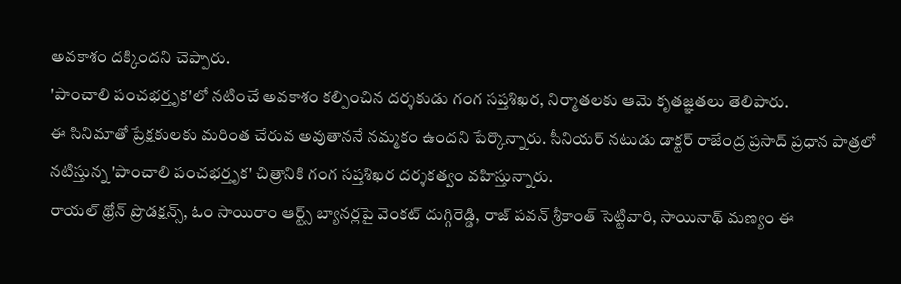అవకాశం దక్కిందని చెప్పారు.
'పాంచాలి పంచభర్తృక'లో నటించే అవకాశం కల్పించిన దర్శకుడు గంగ సప్తశిఖర, నిర్మాతలకు ఆమె కృతజ్ఞతలు తెలిపారు.
ఈ సినిమాతో ప్రేక్షకులకు మరింత చేరువ అవుతాననే నమ్మకం ఉందని పేర్కొన్నారు. సీనియర్ నటుడు డాక్టర్ రాజేంద్ర ప్రసాద్ ప్రధాన పాత్రలో నటిస్తున్న 'పాంచాలి పంచభర్తృక' చిత్రానికి గంగ సప్తశిఖర దర్శకత్వం వహిస్తున్నారు.
రాయల్ థ్రోన్ ప్రొడక్షన్స్, ఓం సాయిరాం ఆర్ట్స్ బ్యానర్లపై వెంకట్ దుగ్గిరెడ్డి, రాజ్ పవన్ శ్రీకాంత్ సెట్టివారి, సాయినాథ్ మణ్యం ఈ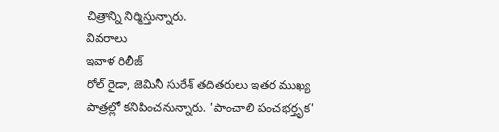చిత్రాన్ని నిర్మిస్తున్నారు.
వివరాలు
ఇవాళ రిలీజ్
రోల్ రైడా, జెమినీ సురేశ్ తదితరులు ఇతర ముఖ్య పాత్రల్లో కనిపించనున్నారు. 'పాంచాలి పంచభర్తృక'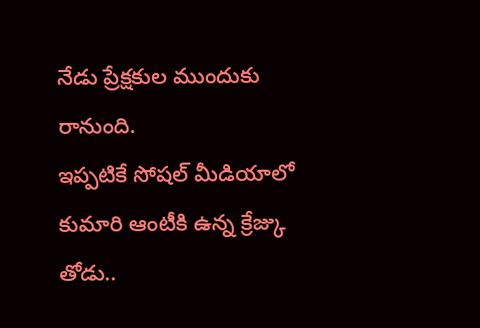నేడు ప్రేక్షకుల ముందుకు రానుంది.
ఇప్పటికే సోషల్ మీడియాలో కుమారి ఆంటీకి ఉన్న క్రేజ్కు తోడు..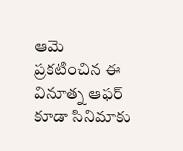ఆమె ప్రకటించిన ఈ వినూత్న ఆఫర్ కూడా సినిమాకు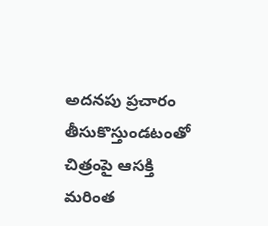అదనపు ప్రచారం తీసుకొస్తుండటంతో చిత్రంపై ఆసక్తి మరింత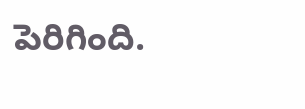పెరిగింది.